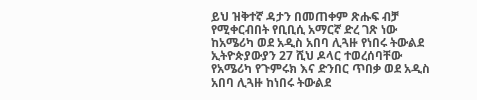ይህ ዝቅተኛ ዳታን በመጠቀም ጽሑፍ ብቻ የሚቀርብበት የቢቢሲ አማርኛ ድረ ገጽ ነው
ከአሜሪካ ወደ አዲስ አበባ ሊጓዙ የነበሩ ትውልደ ኢትዮጵያውያን 27 ሺህ ዶላር ተወረሰባቸው
የአሜሪካ የጉምሩክ እና ድንበር ጥበቃ ወደ አዲስ አበባ ሊጓዙ ከነበሩ ትውልደ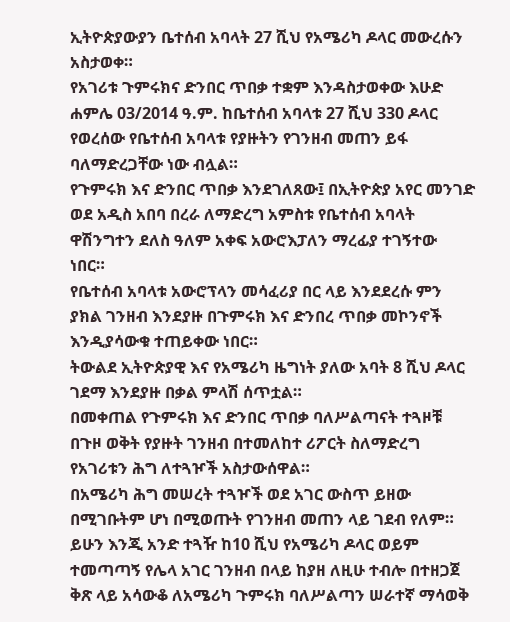ኢትዮጵያውያን ቤተሰብ አባላት 27 ሺህ የአሜሪካ ዶላር መውረሱን አስታወቀ።
የአገሪቱ ጉምሩክና ድንበር ጥበቃ ተቋም እንዳስታወቀው እሁድ ሐምሌ 03/2014 ዓ.ም. ከቤተሰብ አባላቱ 27 ሺህ 330 ዶላር የወረሰው የቤተሰብ አባላቱ የያዙትን የገንዘብ መጠን ይፋ ባለማድረጋቸው ነው ብሏል።
የጉምሩክ እና ድንበር ጥበቃ እንደገለጸው፤ በኢትዮጵያ አየር መንገድ ወደ አዲስ አበባ በረራ ለማድረግ አምስቱ የቤተሰብ አባላት ዋሽንግተን ደለስ ዓለም አቀፍ አውሮእፓለን ማረፊያ ተገኝተው ነበር።
የቤተሰብ አባላቱ አውሮፕላን መሳፈሪያ በር ላይ እንደደረሱ ምን ያክል ገንዘብ እንደያዙ በጉምሩክ እና ድንበረ ጥበቃ መኮንኖች እንዲያሳውቁ ተጠይቀው ነበር።
ትውልደ ኢትዮጵያዊ እና የአሜሪካ ዜግነት ያለው አባት 8 ሺህ ዶላር ገደማ እንደያዙ በቃል ምላሽ ሰጥቷል።
በመቀጠል የጉምሩክ እና ድንበር ጥበቃ ባለሥልጣናት ተጓዞቹ በጉዞ ወቅት የያዙት ገንዘብ በተመለከተ ሪፖርት ስለማድረግ የአገሪቱን ሕግ ለተጓዦች አስታውሰዋል።
በአሜሪካ ሕግ መሠረት ተጓዦች ወደ አገር ውስጥ ይዘው በሚገቡትም ሆነ በሚወጡት የገንዘብ መጠን ላይ ገደብ የለም።
ይሁን እንጂ አንድ ተጓዥ ከ10 ሺህ የአሜሪካ ዶላር ወይም ተመጣጣኝ የሌላ አገር ገንዘብ በላይ ከያዘ ለዚሁ ተብሎ በተዘጋጀ ቅጽ ላይ አሳውቆ ለአሜሪካ ጉምሩክ ባለሥልጣን ሠራተኛ ማሳወቅ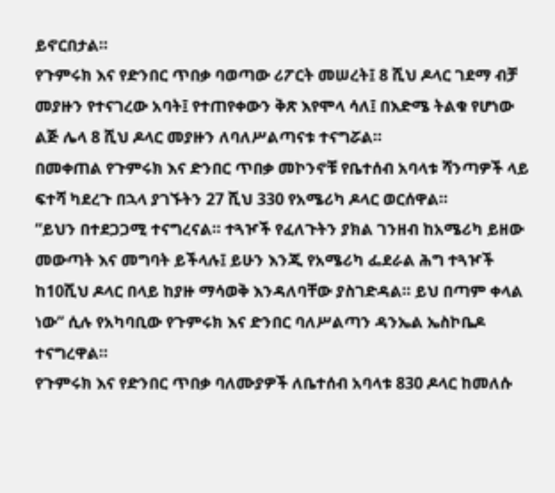ይኖርበታል።
የጉምሩክ እና የድንበር ጥበቃ ባወጣው ሪፖርት መሠረት፤ 8 ሺህ ዶላር ገደማ ብቻ መያዙን የተናገረው አባት፤ የተጠየቀውን ቅጽ እየሞላ ሳለ፤ በእድሜ ትልቁ የሆነው ልጅ ሌላ 8 ሺህ ዶላር መያዙን ለባለሥልጣናቱ ተናግሯል።
በመቀጠል የጉምሩክ እና ድንበር ጥበቃ መኮንኖቹ የቤተሰብ አባላቱ ሻንጣዎች ላይ ፍተሻ ካደረጉ በኋላ ያገኙትን 27 ሺህ 330 የአሜሪካ ዶላር ወርሰዋል።
“ይህን በተደጋጋሚ ተናግረናል። ተጓዦች የፈለጉትን ያክል ገንዘብ ከአሜሪካ ይዘው መውጣት እና መግባት ይችላሉ፤ ይሁን እንጂ የአሜሪካ ፌደራል ሕግ ተጓዦች ከ10ሺህ ዶላር በላይ ከያዙ ማሳወቅ እንዳለባቸው ያስገድዳል። ይህ በጣም ቀላል ነው” ሲሉ የአካባቢው የጉምሩክ እና ድንበር ባለሥልጣን ዳንኤል ኤስኮቤዶ ተናግረዋል።
የጉምሩክ እና የድንበር ጥበቃ ባለሙያዎች ለቤተሰብ አባላቱ 830 ዶላር ከመለሱ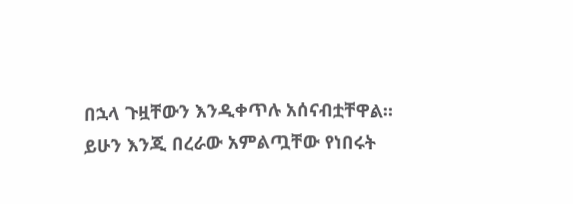በኋላ ጉዟቸውን እንዲቀጥሉ አሰናብቷቸዋል።
ይሁን እንጂ በረራው አምልጧቸው የነበሩት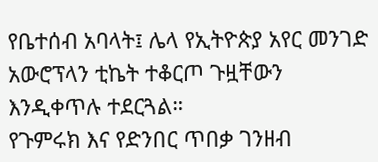የቤተሰብ አባላት፤ ሌላ የኢትዮጵያ አየር መንገድ አውሮፕላን ቲኬት ተቆርጦ ጉዟቸውን እንዲቀጥሉ ተደርጓል።
የጉምሩክ እና የድንበር ጥበቃ ገንዘብ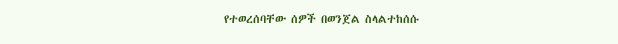የተወረሰባቸው ሰዎች በወንጀል ስላልተከሰሱ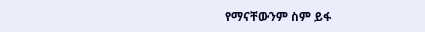የማናቸውንም ስም ይፋ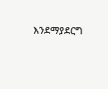እንደማያደርግ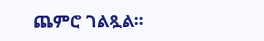ጨምሮ ገልጿል።